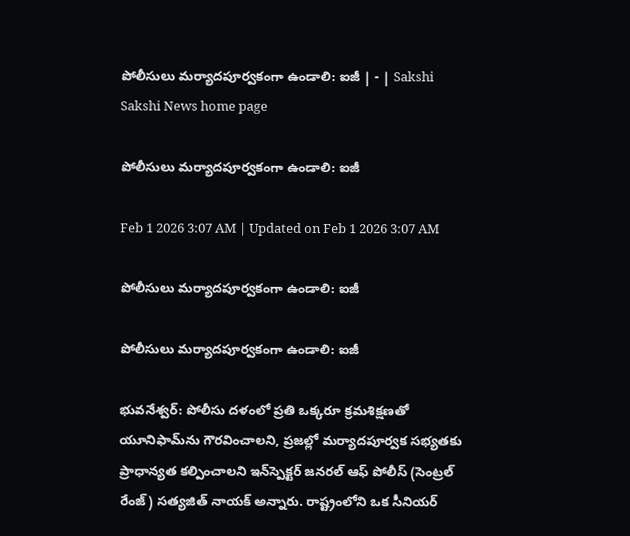పోలీసులు మర్యాదపూర్వకంగా ఉండాలి: ఐజీ | - | Sakshi
Sakshi News home page

పోలీసులు మర్యాదపూర్వకంగా ఉండాలి: ఐజీ

Feb 1 2026 3:07 AM | Updated on Feb 1 2026 3:07 AM

పోలీసులు మర్యాదపూర్వకంగా ఉండాలి: ఐజీ

పోలీసులు మర్యాదపూర్వకంగా ఉండాలి: ఐజీ

భువనేశ్వర్‌: పోలీసు దళంలో ప్రతి ఒక్కరూ క్రమశిక్షణతో యూనిఫామ్‌ను గౌరవించాలని, ప్రజల్లో మర్యాదపూర్వక సభ్యతకు ప్రాధాన్యత కల్పించాలని ఇన్‌స్పెక్టర్‌ జనరల్‌ ఆఫ్‌ పోలీస్‌ (సెంట్రల్‌ రేంజ్‌) సత్యజిత్‌ నాయక్‌ అన్నారు. రాష్ట్రంలోని ఒక సీనియర్‌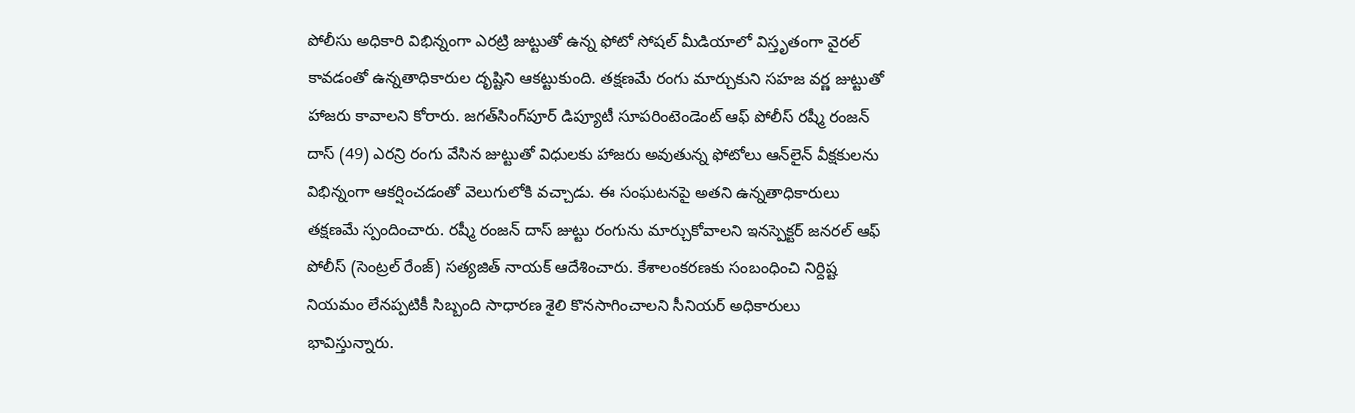పోలీసు అధికారి విభిన్నంగా ఎరట్రి జుట్టుతో ఉన్న ఫోటో సోషల్‌ మీడియాలో విస్తృతంగా వైరల్‌ కావడంతో ఉన్నతాధికారుల దృష్టిని ఆకట్టుకుంది. తక్షణమే రంగు మార్చుకుని సహజ వర్ణ జుట్టుతో హాజరు కావాలని కోరారు. జగత్‌సింగ్‌పూర్‌ డిప్యూటీ సూపరింటెండెంట్‌ ఆఫ్‌ పోలీస్‌ రష్మీ రంజన్‌ దాస్‌ (49) ఎరన్రి రంగు వేసిన జుట్టుతో విధులకు హాజరు అవుతున్న ఫోటోలు ఆన్‌లైన్‌ వీక్షకులను విభిన్నంగా ఆకర్షించడంతో వెలుగులోకి వచ్చాడు. ఈ సంఘటనపై అతని ఉన్నతాధికారులు తక్షణమే స్పందించారు. రష్మీ రంజన్‌ దాస్‌ జుట్టు రంగును మార్చుకోవాలని ఇనస్పెక్టర్‌ జనరల్‌ ఆఫ్‌ పోలీస్‌ (సెంట్రల్‌ రేంజ్‌) సత్యజిత్‌ నాయక్‌ ఆదేశించారు. కేశాలంకరణకు సంబంధించి నిర్దిష్ట నియమం లేనప్పటికీ సిబ్బంది సాధారణ శైలి కొనసాగించాలని సీనియర్‌ అధికారులు భావిస్తున్నారు.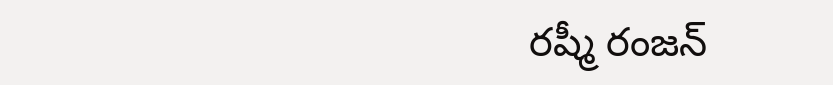రష్మీ రంజన్‌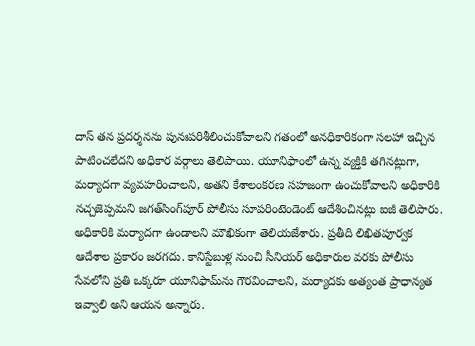దాస్‌ తన ప్రదర్శనను పునఃపరిశీలించుకోవాలని గతంలో అనధికారికంగా సలహా ఇచ్చిన పాటించలేదని అధికార వర్గాలు తెలిపాయి. యూనిఫాంలో ఉన్న వ్యక్తికి తగినట్లుగా, మర్యాదగా వ్యవహరించాలని, అతని కేశాలంకరణ సహజంగా ఉంచుకోవాలని అధికారికి నచ్చజెప్పమని జగత్‌సింగ్‌పూర్‌ పోలీసు సూపరింటెండెంట్‌ ఆదేశించినట్లు ఐజీ తెలిపారు. అధికారికి మర్యాదగా ఉండాలని మౌఖికంగా తెలియజేశారు. ప్రతీది లిఖితపూర్వక ఆదేశాల ప్రకారం జరగదు. కానిస్టేబుళ్ల నుంచి సీనియర్‌ అధికారుల వరకు పోలీసు సేవలోని ప్రతి ఒక్కరూ యూనిఫామ్‌ను గౌరవించాలని, మర్యాదకు అత్యంత ప్రాధాన్యత ఇవ్వాలి అని ఆయన అన్నారు.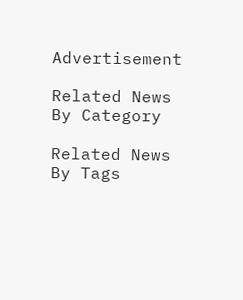Advertisement

Related News By Category

Related News By Tags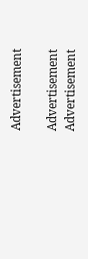Advertisement

Advertisement
Advertisement